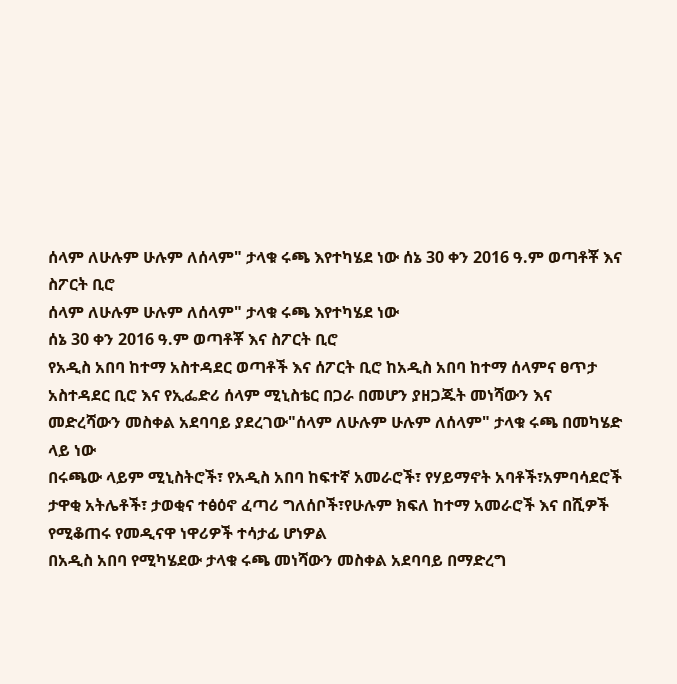ሰላም ለሁሉም ሁሉም ለሰላም" ታላቁ ሩጫ እየተካሄደ ነው ሰኔ 30 ቀን 2016 ዓ.ም ወጣቶቾ እና ስፖርት ቢሮ
ሰላም ለሁሉም ሁሉም ለሰላም" ታላቁ ሩጫ እየተካሄደ ነው
ሰኔ 30 ቀን 2016 ዓ.ም ወጣቶቾ እና ስፖርት ቢሮ
የአዲስ አበባ ከተማ አስተዳደር ወጣቶች እና ሰፖርት ቢሮ ከአዲስ አበባ ከተማ ሰላምና ፀጥታ አስተዳደር ቢሮ እና የኢፌድሪ ሰላም ሚኒስቴር በጋራ በመሆን ያዘጋጁት መነሻውን እና መድረሻውን መስቀል አደባባይ ያደረገው"ሰላም ለሁሉም ሁሉም ለሰላም" ታላቁ ሩጫ በመካሄድ ላይ ነው
በሩጫው ላይም ሚኒስትሮች፣ የአዲስ አበባ ከፍተኛ አመራሮች፣ የሃይማኖት አባቶች፣አምባሳደሮች ታዋቂ አትሌቶች፣ ታወቂና ተፅዕኖ ፈጣሪ ግለሰቦች፣የሁሉም ክፍለ ከተማ አመራሮች እና በሺዎች የሚቆጠሩ የመዲናዋ ነዋሪዎች ተሳታፊ ሆነዎል
በአዲስ አበባ የሚካሄደው ታላቁ ሩጫ መነሻውን መስቀል አደባባይ በማድረግ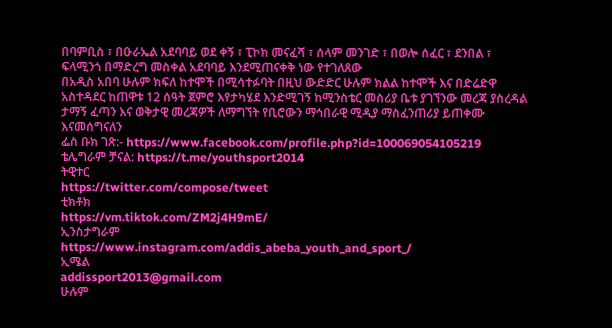በባምቢስ ፣ በዑራኤል አደባባይ ወደ ቀኝ ፣ ፒኮክ መናፈሻ ፣ ሰላም መንገድ ፣ በወሎ ሰፈር ፣ ደንበል ፣ ፍላሚንጎ በማድረግ መስቀል አደባባይ እንደሚጠናቀቅ ነው የተገለጸው
በአዲስ አበባ ሁሉም ክፍለ ከተሞች በሚሳተፉባት በዚህ ውድድር ሁሉም ክልል ከተሞች እና በድሬድዋ አስተዳደር ከጠዋቱ 12 ሰዓት ጀምሮ እየታካሄደ እንድሚገኝ ከሚንስቴር መስሪያ ቤቱ ያገኘንው መረጃ ያስረዳል
ታማኝ ፈጣን እና ወቅታዊ መረጃዎች ለማግኘት የቢሮውን ማኅበራዊ ሚዲያ ማስፈንጠሪያ ይጠቀሙ እናመሰግናለን
ፌስ ቡክ ገጽ:- https://www.facebook.com/profile.php?id=100069054105219
ቴሌግራም ቻናል: https://t.me/youthsport2014
ትዊተር
https://twitter.com/compose/tweet
ቲክቶክ
https://vm.tiktok.com/ZM2j4H9mE/
ኢንስታግራም
https://www.instagram.com/addis_abeba_youth_and_sport_/
ኢሜል
addissport2013@gmail.com
ሁሉም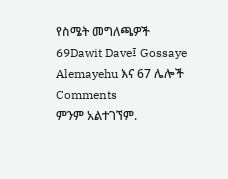የስሜት መግለጫዎች
69Dawit Dave፤ Gossaye Alemayehu እና 67 ሌሎች
Comments
ምንም አልተገኘም.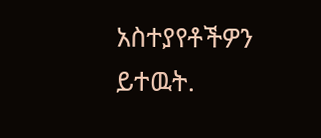አስተያየቶችዎን ይተዉት.